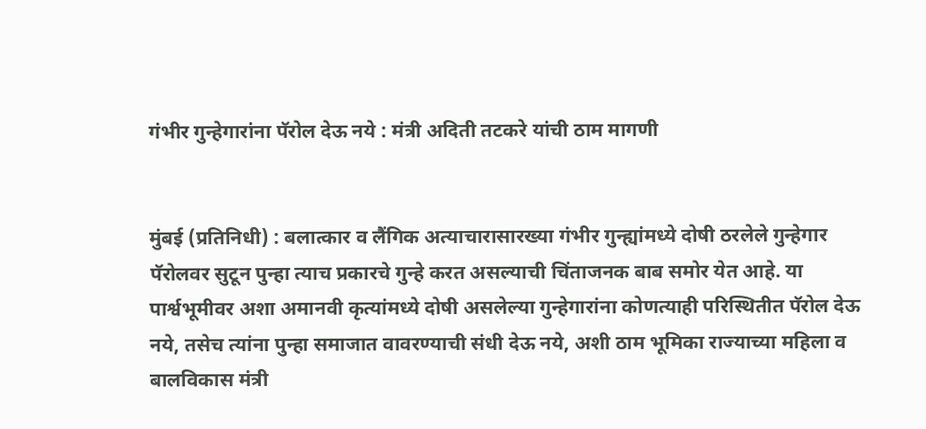गंभीर गुन्हेगारांना पॅरोल देऊ नये : मंत्री अदिती तटकरे यांची ठाम मागणी


मुंबई (प्रतिनिधी) : बलात्कार व लैंगिक अत्याचारासारख्या गंभीर गुन्ह्यांमध्ये दोषी ठरलेले गुन्हेगार पॅरोलवर सुटून पुन्हा त्याच प्रकारचे गुन्हे करत असल्याची चिंताजनक बाब समोर येत आहे. या पार्श्वभूमीवर अशा अमानवी कृत्यांमध्ये दोषी असलेल्या गुन्हेगारांना कोणत्याही परिस्थितीत पॅरोल देऊ नये, तसेच त्यांना पुन्हा समाजात वावरण्याची संधी देऊ नये, अशी ठाम भूमिका राज्याच्या महिला व बालविकास मंत्री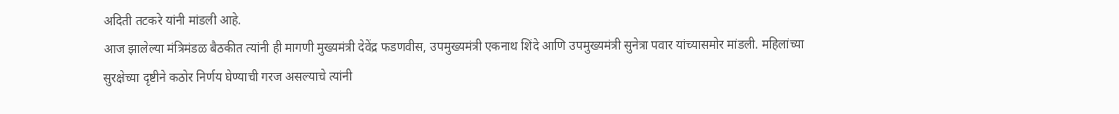अदिती तटकरे यांनी मांडली आहे.
आज झालेल्या मंत्रिमंडळ बैठकीत त्यांनी ही मागणी मुख्यमंत्री देवेंद्र फडणवीस, उपमुख्यमंत्री एकनाथ शिंदे आणि उपमुख्यमंत्री सुनेत्रा पवार यांच्यासमोर मांडली. महिलांच्या सुरक्षेच्या दृष्टीने कठोर निर्णय घेण्याची गरज असल्याचे त्यांनी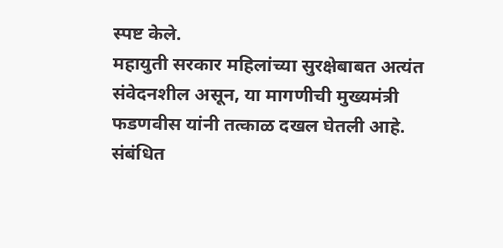स्पष्ट केले.
महायुती सरकार महिलांच्या सुरक्षेबाबत अत्यंत संवेदनशील असून, या मागणीची मुख्यमंत्री फडणवीस यांनी तत्काळ दखल घेतली आहे. संबंधित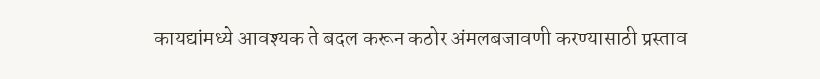कायद्यांमध्ये आवश्यक ते बदल करून कठोर अंमलबजावणी करण्यासाठी प्रस्ताव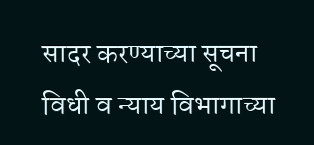सादर करण्याच्या सूचना विधी व न्याय विभागाच्या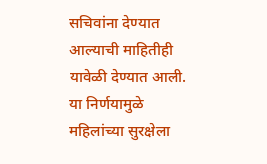सचिवांना देण्यात आल्याची माहितीही यावेळी देण्यात आली.
या निर्णयामुळे महिलांच्या सुरक्षेला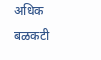अधिक बळकटी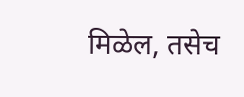मिळेल, तसेच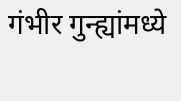गंभीर गुन्ह्यांमध्ये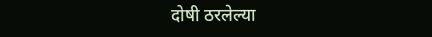दोषी ठरलेल्या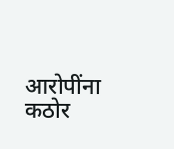आरोपींना कठोर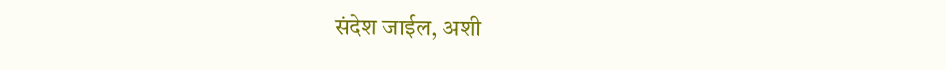संदेश जाईल, अशी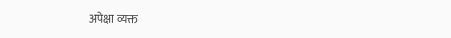अपेक्षा व्यक्त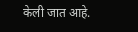केली जात आहे.